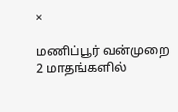×

மணிப்பூர் வன்முறை 2 மாதங்களில்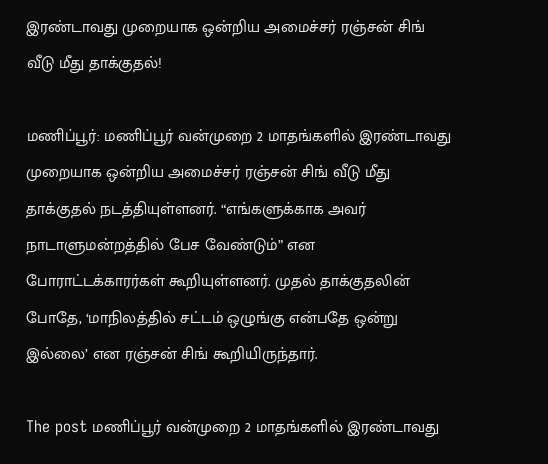இரண்டாவது முறையாக ஒன்றிய அமைச்சர் ரஞ்சன் சிங் வீடு மீது தாக்குதல்!

மணிப்பூர்: மணிப்பூர் வன்முறை 2 மாதங்களில் இரண்டாவது முறையாக ஒன்றிய அமைச்சர் ரஞ்சன் சிங் வீடு மீது தாக்குதல் நடத்தியுள்ளனர். “எங்களுக்காக அவர் நாடாளுமன்றத்தில் பேச வேண்டும்” என போராட்டக்காரர்கள் கூறியுள்ளனர். முதல் தாக்குதலின் போதே, ‘மாநிலத்தில் சட்டம் ஒழுங்கு என்பதே ஒன்று இல்லை’ என ரஞ்சன் சிங் கூறியிருந்தார்.

The post மணிப்பூர் வன்முறை 2 மாதங்களில் இரண்டாவது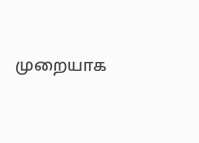முறையாக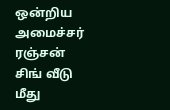ஒன்றிய அமைச்சர் ரஞ்சன் சிங் வீடு மீது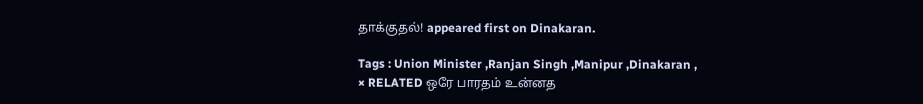தாக்குதல்! appeared first on Dinakaran.

Tags : Union Minister ,Ranjan Singh ,Manipur ,Dinakaran ,
× RELATED ஒரே பாரதம் உன்னத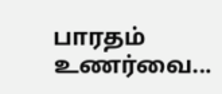பாரதம் உணர்வை...